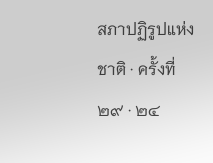สภาปฏิรูปแห่งชาติ · ครั้งที่ ๒๙ · ๒๔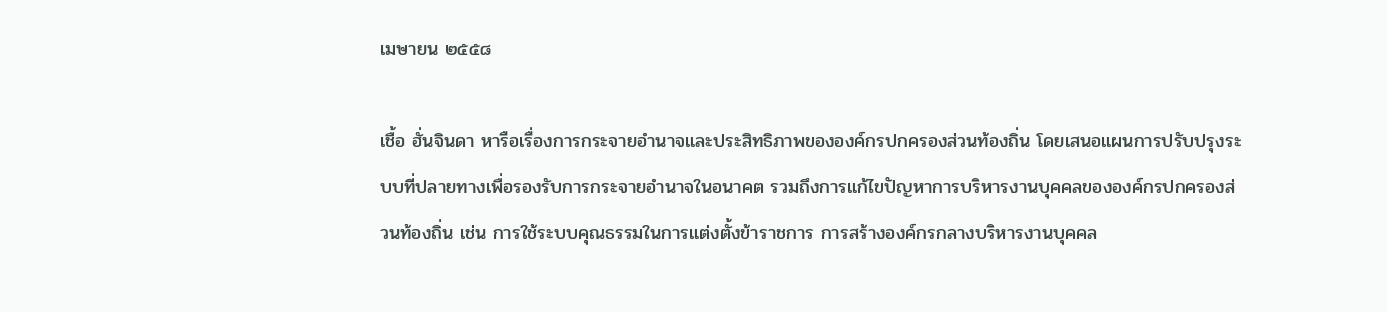เมษายน ๒๕๕๘

เชื้อ ฮั่นจินดา หารือเรื่องการกระจายอำนาจและประสิทธิภาพขององค์กรปกครองส่วนท้องถิ่น โดยเสนอแผนการปรับปรุงระบบที่ปลายทางเพื่อรองรับการกระจายอำนาจในอนาคต รวมถึงการแก้ไขปัญหาการบริหารงานบุคคลขององค์กรปกครองส่วนท้องถิ่น เช่น การใช้ระบบคุณธรรมในการแต่งตั้งข้าราชการ การสร้างองค์กรกลางบริหารงานบุคคล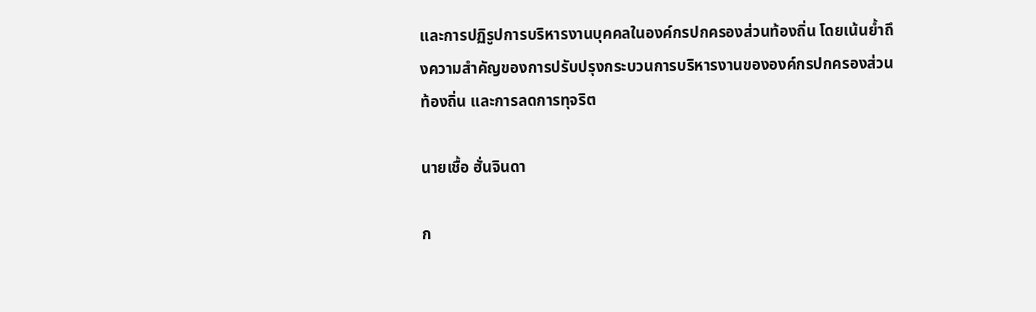และการปฏิรูปการบริหารงานบุคคลในองค์กรปกครองส่วนท้องถิ่น โดยเน้นย้ำถึงความสำคัญของการปรับปรุงกระบวนการบริหารงานขององค์กรปกครองส่วนท้องถิ่น และการลดการทุจริต

นายเชื้อ ฮั่นจินดา

ก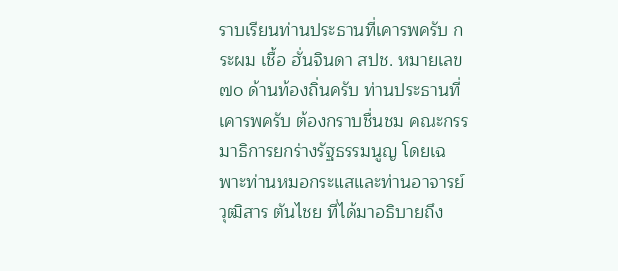ราบเรียนท่านประธานที่เคารพครับ กระผม เชื้อ ฮั่นจินดา สปช. หมายเลข ๗๐ ด้านท้องถิ่นครับ ท่านประธานที่เคารพครับ ต้องกราบชื่นชม คณะกรรมาธิการยกร่างรัฐธรรมนูญ โดยเฉพาะท่านหมอกระแสและท่านอาจารย์วุฒิสาร ตันไชย ที่ได้มาอธิบายถึง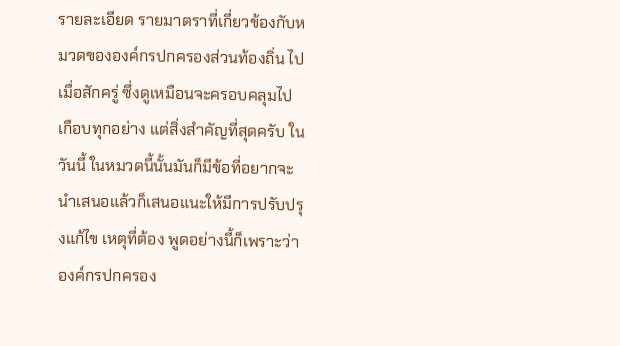รายละเอียด รายมาตราที่เกี่ยวข้องกับหมวดขององค์กรปกครองส่วนท้องถิ่น ไปเมื่อสักครู่ ซึ่งดูเหมือนจะครอบคลุมไปเกือบทุกอย่าง แต่สิ่งสําคัญที่สุดครับ ในวันนี้ ในหมวดนี้นั้นมันก็มีข้อที่อยากจะนําเสนอแล้วก็เสนอแนะให้มีการปรับปรุงแก้ไข เหตุที่ต้อง พูดอย่างนี้ก็เพราะว่าองค์กรปกครอง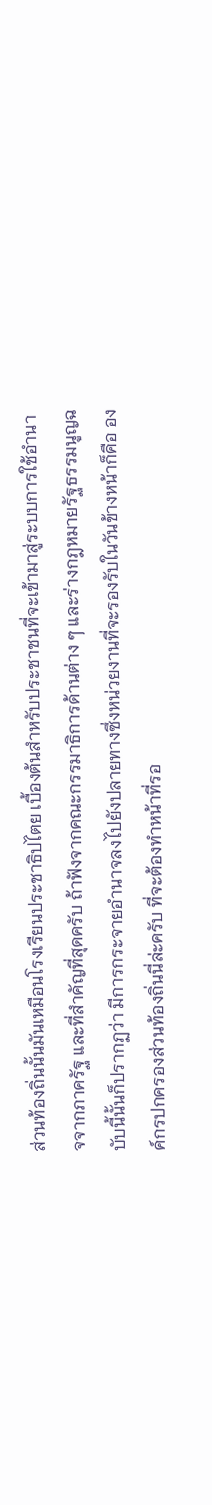ส่วนท้องถิ่นนั้นมันเหมือนโรงเรียนประชาธิปไตย เบื้องต้นสําหรับประชาชนที่จะเข้ามาสู่ระบบการใช้อํานาจจากภาครัฐ และที่สําคัญที่สุดครับ ถ้าฟังจากคณะกรรมาธิการด้านต่าง ๆ และร่างกฎหมายรัฐธรรมนูญฉบับนี้นั้นก็ปรากฏว่า มีการกระจายอํานาจลงไปยังปลายทางซึ่งหน่วยงานที่จะรองรับในวันข้างหน้าก็คือ องค์กรปกครองส่วนท้องถิ่นนี่ล่ะครับ ที่จะต้องทําหน้าที่รอ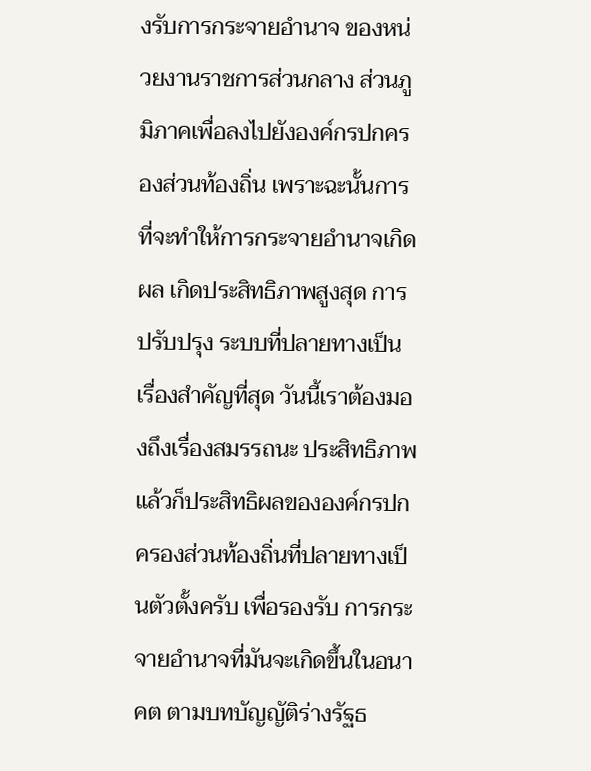งรับการกระจายอํานาจ ของหน่วยงานราชการส่วนกลาง ส่วนภูมิภาคเพื่อลงไปยังองค์กรปกครองส่วนท้องถิ่น เพราะฉะนั้นการที่จะทําให้การกระจายอํานาจเกิดผล เกิดประสิทธิภาพสูงสุด การปรับปรุง ระบบที่ปลายทางเป็นเรื่องสําคัญที่สุด วันนี้เราต้องมองถึงเรื่องสมรรถนะ ประสิทธิภาพ แล้วก็ประสิทธิผลขององค์กรปกครองส่วนท้องถิ่นที่ปลายทางเป็นตัวตั้งครับ เพื่อรองรับ การกระจายอํานาจที่มันจะเกิดขึ้นในอนาคต ตามบทบัญญัติร่างรัฐธ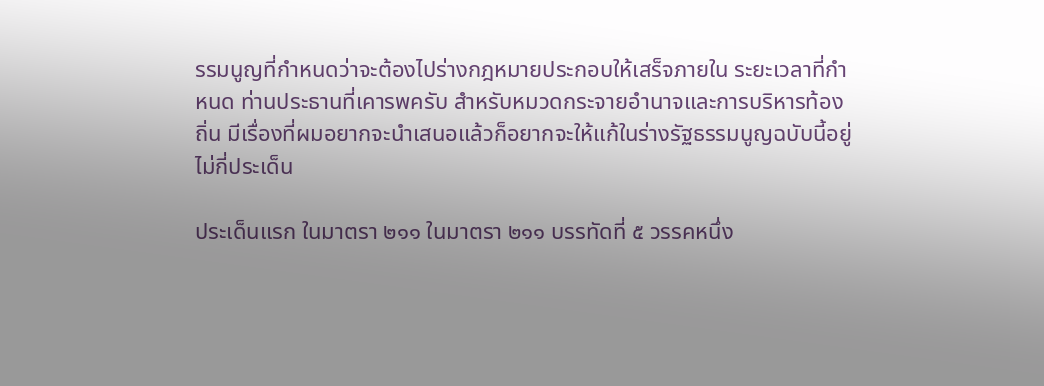รรมนูญที่กําหนดว่าจะต้องไปร่างกฎหมายประกอบให้เสร็จภายใน ระยะเวลาที่กําหนด ท่านประธานที่เคารพครับ สําหรับหมวดกระจายอํานาจและการบริหารท้องถิ่น มีเรื่องที่ผมอยากจะนําเสนอแล้วก็อยากจะให้แก้ในร่างรัฐธรรมนูญฉบับนี้อยู่ไม่กี่ประเด็น

ประเด็นแรก ในมาตรา ๒๑๑ ในมาตรา ๒๑๑ บรรทัดที่ ๕ วรรคหนึ่ง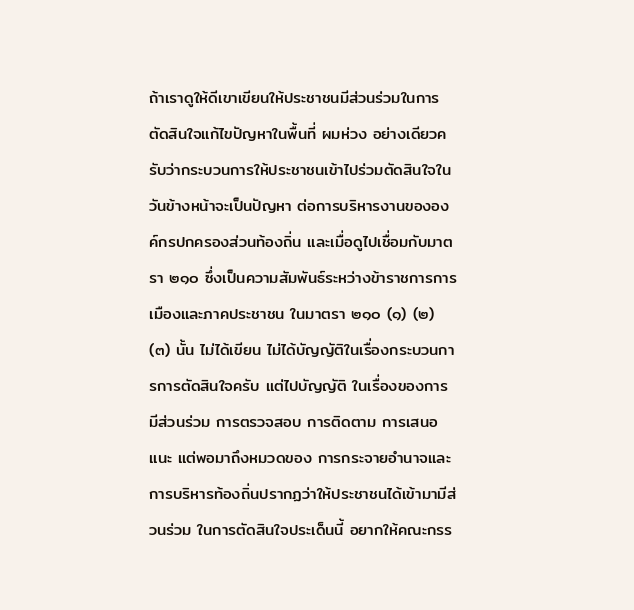ถ้าเราดูให้ดีเขาเขียนให้ประชาชนมีส่วนร่วมในการตัดสินใจแก้ไขปัญหาในพื้นที่ ผมห่วง อย่างเดียวครับว่ากระบวนการให้ประชาชนเข้าไปร่วมตัดสินใจในวันข้างหน้าจะเป็นปัญหา ต่อการบริหารงานขององค์กรปกครองส่วนท้องถิ่น และเมื่อดูไปเชื่อมกับมาตรา ๒๑๐ ซึ่งเป็นความสัมพันธ์ระหว่างข้าราชการการเมืองและภาคประชาชน ในมาตรา ๒๑๐ (๑) (๒) (๓) นั้น ไม่ได้เขียน ไม่ได้บัญญัติในเรื่องกระบวนการการตัดสินใจครับ แต่ไปบัญญัติ ในเรื่องของการมีส่วนร่วม การตรวจสอบ การติดตาม การเสนอแนะ แต่พอมาถึงหมวดของ การกระจายอํานาจและการบริหารท้องถิ่นปรากฏว่าให้ประชาชนได้เข้ามามีส่วนร่วม ในการตัดสินใจประเด็นนี้ อยากให้คณะกรร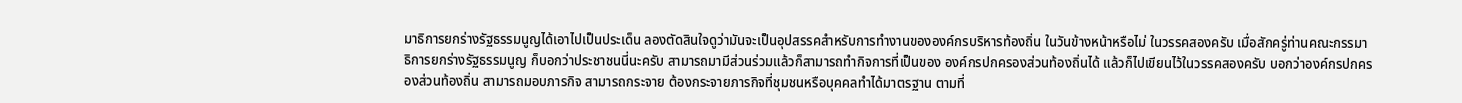มาธิการยกร่างรัฐธรรมนูญได้เอาไปเป็นประเด็น ลองตัดสินใจดูว่ามันจะเป็นอุปสรรคสําหรับการทํางานขององค์กรบริหารท้องถิ่น ในวันข้างหน้าหรือไม่ ในวรรคสองครับ เมื่อสักครู่ท่านคณะกรรมาธิการยกร่างรัฐธรรมนูญ ก็บอกว่าประชาชนนี่นะครับ สามารถมามีส่วนร่วมแล้วก็สามารถทํากิจการที่เป็นของ องค์กรปกครองส่วนท้องถิ่นได้ แล้วก็ไปเขียนไว้ในวรรคสองครับ บอกว่าองค์กรปกครองส่วนท้องถิ่น สามารถมอบภารกิจ สามารถกระจาย ต้องกระจายภารกิจที่ชุมชนหรือบุคคลทําได้มาตรฐาน ตามที่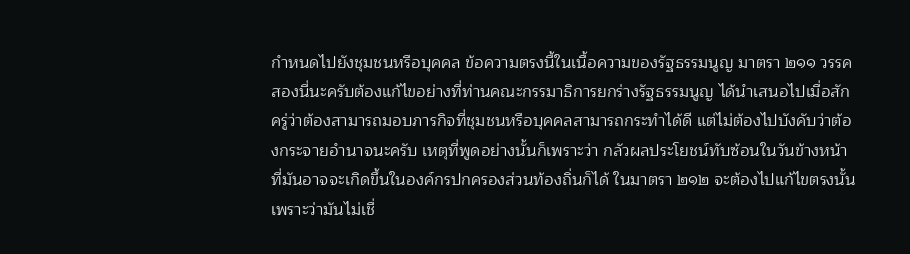กําหนดไปยังชุมชนหรือบุคคล ข้อความตรงนี้ในเนื้อความของรัฐธรรมนูญ มาตรา ๒๑๑ วรรคสองนี่นะครับต้องแก้ไขอย่างที่ท่านคณะกรรมาธิการยกร่างรัฐธรรมนูญ ได้นําเสนอไปเมื่อสักครู่ว่าต้องสามารถมอบภารกิจที่ชุมชนหรือบุคคลสามารถกระทําได้ดี แต่ไม่ต้องไปบังคับว่าต้องกระจายอํานาจนะครับ เหตุที่พูดอย่างนั้นก็เพราะว่า กลัวผลประโยชน์ทับซ้อนในวันข้างหน้าที่มันอาจจะเกิดขึ้นในองค์กรปกครองส่วนท้องถิ่นก็ได้ ในมาตรา ๒๑๒ จะต้องไปแก้ไขตรงนั้น เพราะว่ามันไม่เชื่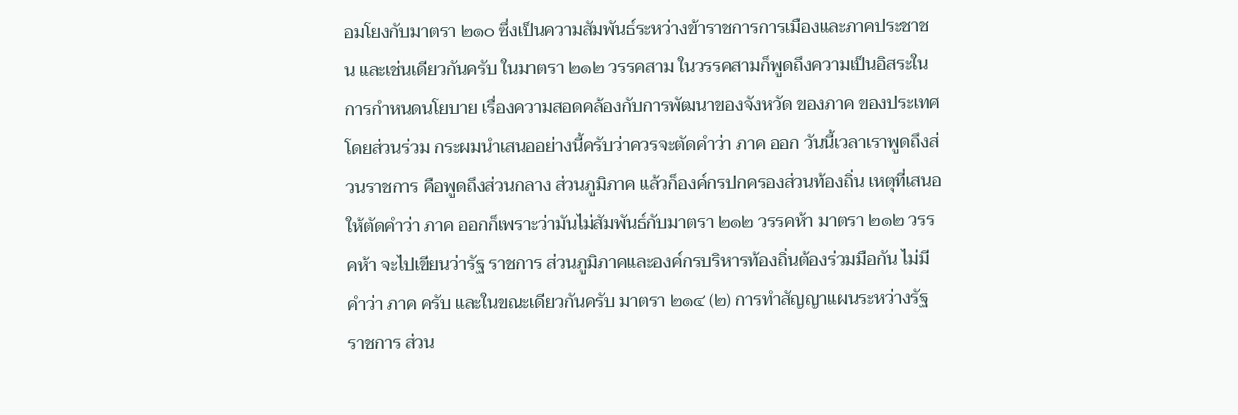อมโยงกับมาตรา ๒๑๐ ซึ่งเป็นความสัมพันธ์ระหว่างข้าราชการการเมืองและภาคประชาชน และเช่นเดียวกันครับ ในมาตรา ๒๑๒ วรรคสาม ในวรรคสามก็พูดถึงความเป็นอิสระในการกําหนดนโยบาย เรื่องความสอดคล้องกับการพัฒนาของจังหวัด ของภาค ของประเทศโดยส่วนร่วม กระผมนําเสนออย่างนี้ครับว่าควรจะตัดคําว่า ภาค ออก วันนี้เวลาเราพูดถึงส่วนราชการ คือพูดถึงส่วนกลาง ส่วนภูมิภาค แล้วก็องค์กรปกครองส่วนท้องถิ่น เหตุที่เสนอให้ตัดคําว่า ภาค ออกก็เพราะว่ามันไม่สัมพันธ์กับมาตรา ๒๑๒ วรรคห้า มาตรา ๒๑๒ วรรคห้า จะไปเขียนว่ารัฐ ราชการ ส่วนภูมิภาคและองค์กรบริหารท้องถิ่นต้องร่วมมือกัน ไม่มีคําว่า ภาค ครับ และในขณะเดียวกันครับ มาตรา ๒๑๔ (๒) การทําสัญญาแผนระหว่างรัฐ ราชการ ส่วน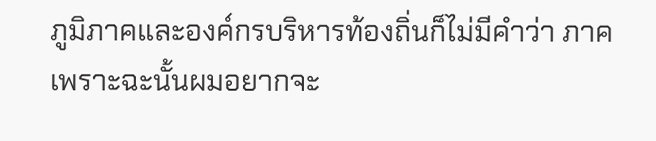ภูมิภาคและองค์กรบริหารท้องถิ่นก็ไม่มีคําว่า ภาค เพราะฉะนั้นผมอยากจะ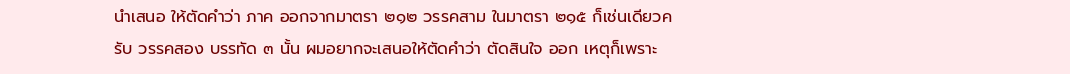นําเสนอ ให้ตัดคําว่า ภาค ออกจากมาตรา ๒๑๒ วรรคสาม ในมาตรา ๒๑๕ ก็เช่นเดียวครับ วรรคสอง บรรทัด ๓ นั้น ผมอยากจะเสนอให้ตัดคําว่า ตัดสินใจ ออก เหตุก็เพราะ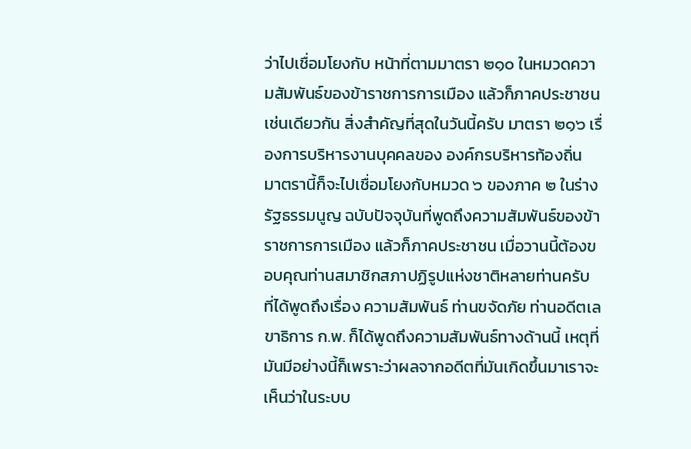ว่าไปเชื่อมโยงกับ หน้าที่ตามมาตรา ๒๑๐ ในหมวดความสัมพันธ์ของข้าราชการการเมือง แล้วก็ภาคประชาชน เช่นเดียวกัน สิ่งสําคัญที่สุดในวันนี้ครับ มาตรา ๒๑๖ เรื่องการบริหารงานบุคคลของ องค์กรบริหารท้องถิ่น มาตรานี้ก็จะไปเชื่อมโยงกับหมวด ๖ ของภาค ๒ ในร่างรัฐธรรมนูญ ฉบับปัจจุบันที่พูดถึงความสัมพันธ์ของข้าราชการการเมือง แล้วก็ภาคประชาชน เมื่อวานนี้ต้องขอบคุณท่านสมาชิกสภาปฏิรูปแห่งชาติหลายท่านครับ ที่ได้พูดถึงเรื่อง ความสัมพันธ์ ท่านขจัดภัย ท่านอดีตเลขาธิการ ก.พ. ก็ได้พูดถึงความสัมพันธ์ทางด้านนี้ เหตุที่มันมีอย่างนี้ก็เพราะว่าผลจากอดีตที่มันเกิดขึ้นมาเราจะเห็นว่าในระบบ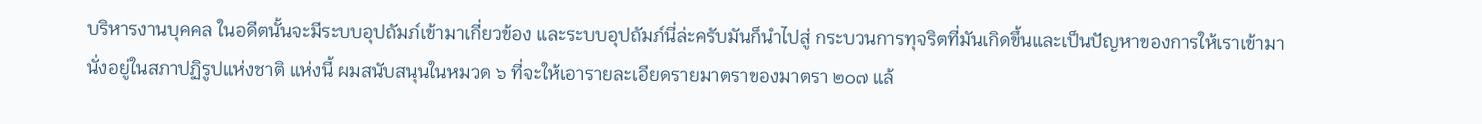บริหารงานบุคคล ในอดีตนั้นจะมีระบบอุปถัมภ์เข้ามาเกี่ยวข้อง และระบบอุปถัมภ์นี่ล่ะครับมันก็นําไปสู่ กระบวนการทุจริตที่มันเกิดขึ้นและเป็นปัญหาของการให้เราเข้ามานั่งอยู่ในสภาปฏิรูปแห่งชาติ แห่งนี้ ผมสนับสนุนในหมวด ๖ ที่จะให้เอารายละเอียดรายมาตราของมาตรา ๒๐๗ แล้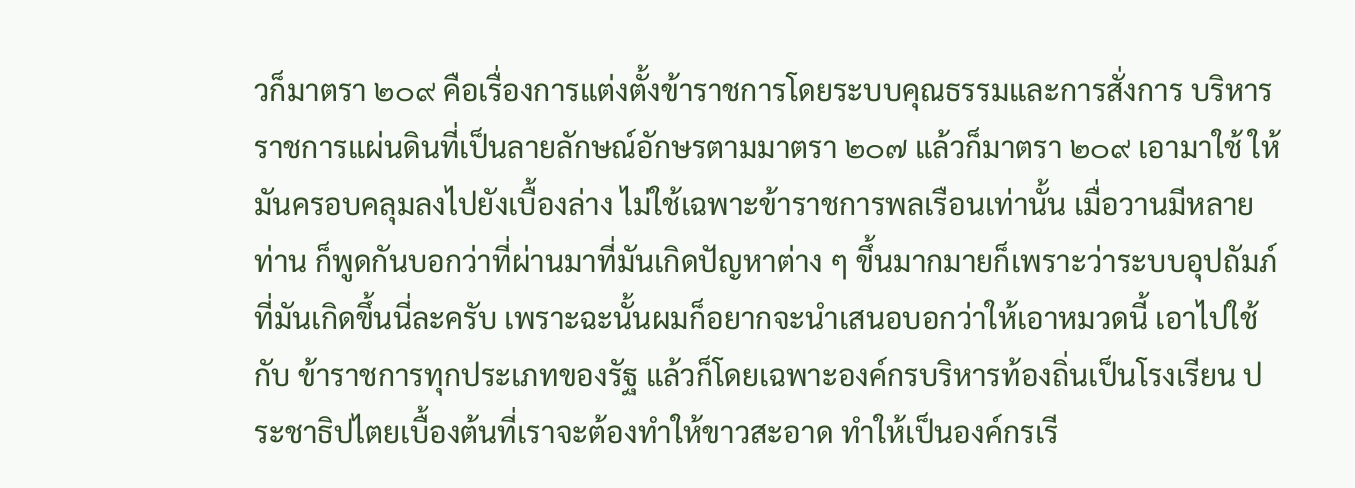วก็มาตรา ๒๐๙ คือเรื่องการแต่งตั้งข้าราชการโดยระบบคุณธรรมและการสั่งการ บริหารราชการแผ่นดินที่เป็นลายลักษณ์อักษรตามมาตรา ๒๐๗ แล้วก็มาตรา ๒๐๙ เอามาใช้ ให้มันครอบคลุมลงไปยังเบื้องล่าง ไม่ใช้เฉพาะข้าราชการพลเรือนเท่านั้น เมื่อวานมีหลายท่าน ก็พูดกันบอกว่าที่ผ่านมาที่มันเกิดปัญหาต่าง ๆ ขึ้นมากมายก็เพราะว่าระบบอุปถัมภ์ ที่มันเกิดขึ้นนี่ละครับ เพราะฉะนั้นผมก็อยากจะนําเสนอบอกว่าให้เอาหมวดนี้ เอาไปใช้กับ ข้าราชการทุกประเภทของรัฐ แล้วก็โดยเฉพาะองค์กรบริหารท้องถิ่นเป็นโรงเรียน ประชาธิปไตยเบื้องต้นที่เราจะต้องทําให้ขาวสะอาด ทําให้เป็นองค์กรเรี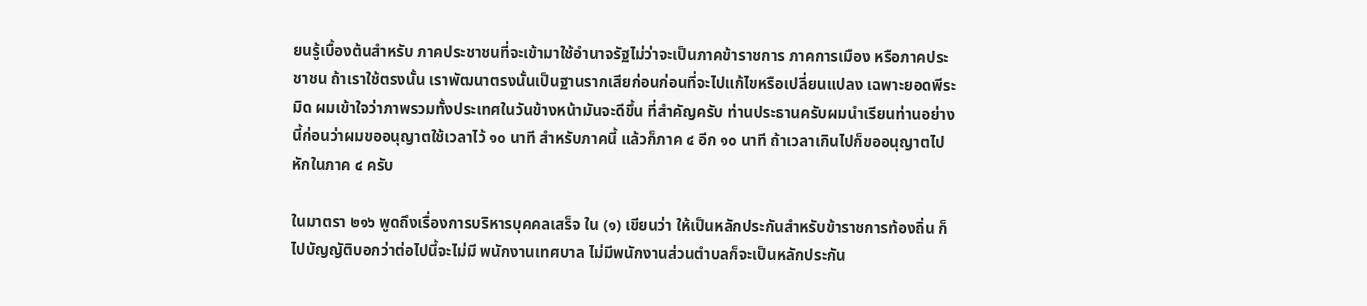ยนรู้เบื้องต้นสําหรับ ภาคประชาชนที่จะเข้ามาใช้อํานาจรัฐไม่ว่าจะเป็นภาคข้าราชการ ภาคการเมือง หรือภาคประชาชน ถ้าเราใช้ตรงนั้น เราพัฒนาตรงนั้นเป็นฐานรากเสียก่อนก่อนที่จะไปแก้ไขหรือเปลี่ยนแปลง เฉพาะยอดพีระมิด ผมเข้าใจว่าภาพรวมทั้งประเทศในวันข้างหน้ามันจะดีขึ้น ที่สําคัญครับ ท่านประธานครับผมนําเรียนท่านอย่างนี้ก่อนว่าผมขออนุญาตใช้เวลาไว้ ๑๐ นาที สําหรับภาคนี้ แล้วก็ภาค ๔ อีก ๑๐ นาที ถ้าเวลาเกินไปก็ขออนุญาตไปหักในภาค ๔ ครับ

ในมาตรา ๒๑๖ พูดถึงเรื่องการบริหารบุคคลเสร็จ ใน (๑) เขียนว่า ให้เป็นหลักประกันสําหรับข้าราชการท้องถิ่น ก็ไปบัญญัติบอกว่าต่อไปนี้จะไม่มี พนักงานเทศบาล ไม่มีพนักงานส่วนตําบลก็จะเป็นหลักประกัน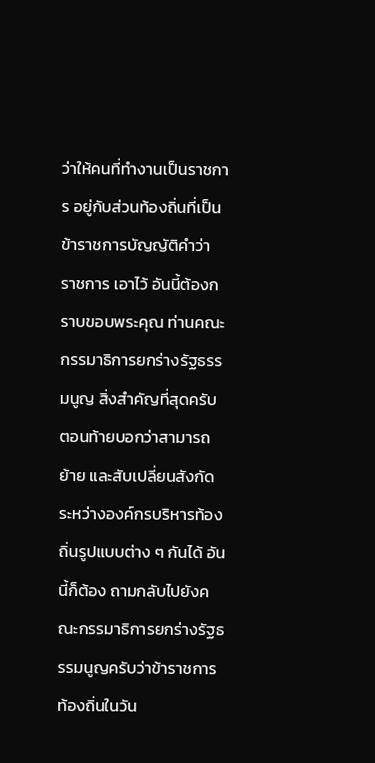ว่าให้คนที่ทํางานเป็นราชการ อยู่กับส่วนท้องถิ่นที่เป็นข้าราชการบัญญัติคําว่า ราชการ เอาไว้ อันนี้ต้องกราบขอบพระคุณ ท่านคณะกรรมาธิการยกร่างรัฐธรรมนูญ สิ่งสําคัญที่สุดครับตอนท้ายบอกว่าสามารถย้าย และสับเปลี่ยนสังกัดระหว่างองค์กรบริหารท้องถิ่นรูปแบบต่าง ๆ กันได้ อันนี้ก็ต้อง ถามกลับไปยังคณะกรรมาธิการยกร่างรัฐธรรมนูญครับว่าข้าราชการท้องถิ่นในวัน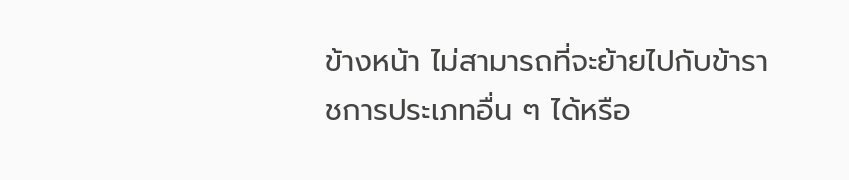ข้างหน้า ไม่สามารถที่จะย้ายไปกับข้าราชการประเภทอื่น ๆ ได้หรือ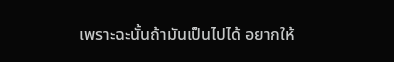เพราะฉะนั้นถ้ามันเป็นไปได้ อยากให้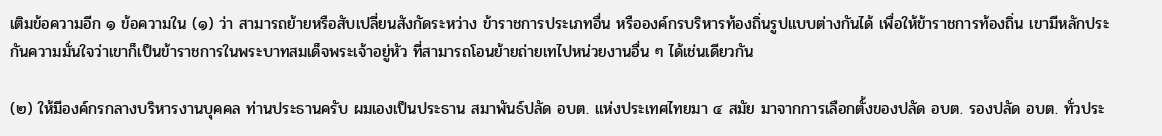เติมข้อความอีก ๑ ข้อความใน (๑) ว่า สามารถย้ายหรือสับเปลี่ยนสังกัดระหว่าง ข้าราชการประเภทอื่น หรือองค์กรบริหารท้องถิ่นรูปแบบต่างกันได้ เพื่อให้ข้าราชการท้องถิ่น เขามีหลักประกันความมั่นใจว่าเขาก็เป็นข้าราชการในพระบาทสมเด็จพระเจ้าอยู่หัว ที่สามารถโอนย้ายถ่ายเทไปหน่วยงานอื่น ๆ ได้เช่นเดียวกัน

(๒) ให้มีองค์กรกลางบริหารงานบุคคล ท่านประธานครับ ผมเองเป็นประธาน สมาพันธ์ปลัด อบต. แห่งประเทศไทยมา ๔ สมัย มาจากการเลือกตั้งของปลัด อบต. รองปลัด อบต. ทั่วประ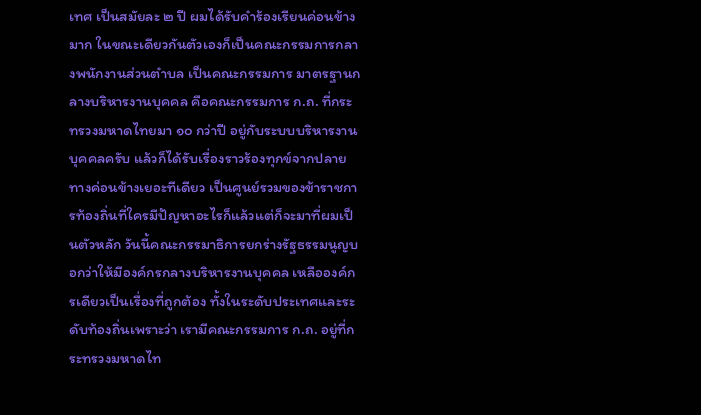เทศ เป็นสมัยละ ๒ ปี ผมได้รับคําร้องเรียนค่อนข้างมาก ในขณะเดียวกันตัวเองก็เป็นคณะกรรมการกลางพนักงานส่วนตําบล เป็นคณะกรรมการ มาตรฐานกลางบริหารงานบุคคล คือคณะกรรมการ ก.ถ. ที่กระทรวงมหาดไทยมา ๑๐ กว่าปี อยู่กับระบบบริหารงานบุคคลครับ แล้วก็ได้รับเรื่องราวร้องทุกข์จากปลายทางค่อนข้างเยอะทีเดียว เป็นศูนย์รวมของข้าราชการท้องถิ่นที่ใครมีปัญหาอะไรก็แล้วแต่ก็จะมาที่ผมเป็นตัวหลัก วันนี้คณะกรรมาธิการยกร่างรัฐธรรมนูญบอกว่าให้มีองค์กรกลางบริหารงานบุคคล เหลือองค์กรเดียวเป็นเรื่องที่ถูกต้อง ทั้งในระดับประเทศและระดับท้องถิ่นเพราะว่า เรามีคณะกรรมการ ก.ถ. อยู่ที่กระทรวงมหาดไท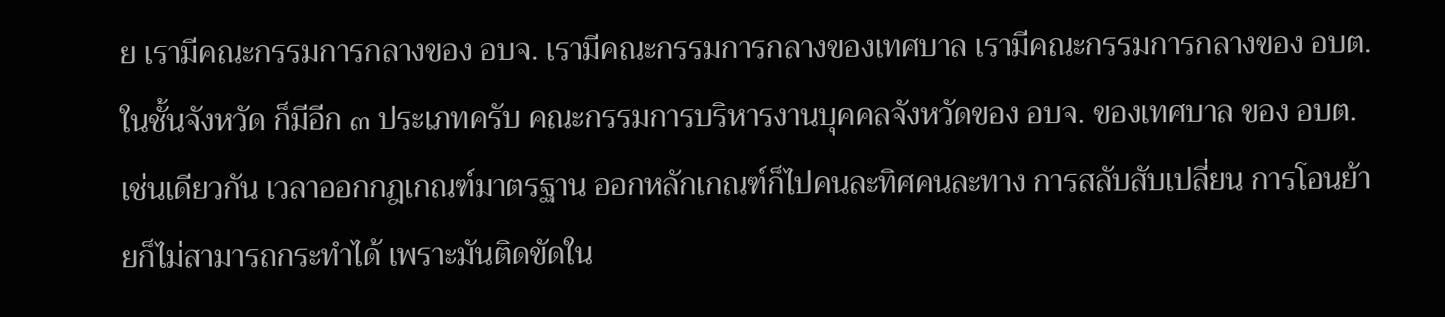ย เรามีคณะกรรมการกลางของ อบจ. เรามีคณะกรรมการกลางของเทศบาล เรามีคณะกรรมการกลางของ อบต. ในชั้นจังหวัด ก็มีอีก ๓ ประเภทครับ คณะกรรมการบริหารงานบุคคลจังหวัดของ อบจ. ของเทศบาล ของ อบต. เช่นเดียวกัน เวลาออกกฎเกณฑ์มาตรฐาน ออกหลักเกณฑ์ก็ไปคนละทิศคนละทาง การสลับสับเปลี่ยน การโอนย้ายก็ไม่สามารถกระทําได้ เพราะมันติดขัดใน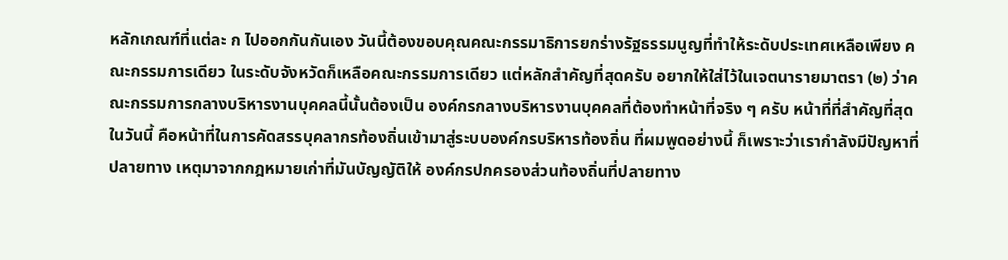หลักเกณฑ์ที่แต่ละ ก ไปออกกันกันเอง วันนี้ต้องขอบคุณคณะกรรมาธิการยกร่างรัฐธรรมนูญที่ทําให้ระดับประเทศเหลือเพียง คณะกรรมการเดียว ในระดับจังหวัดก็เหลือคณะกรรมการเดียว แต่หลักสําคัญที่สุดครับ อยากให้ใส่ไว้ในเจตนารายมาตรา (๒) ว่าคณะกรรมการกลางบริหารงานบุคคลนี้นั้นต้องเป็น องค์กรกลางบริหารงานบุคคลที่ต้องทําหน้าที่จริง ๆ ครับ หน้าที่ที่สําคัญที่สุดในวันนี้ คือหน้าที่ในการคัดสรรบุคลากรท้องถิ่นเข้ามาสู่ระบบองค์กรบริหารท้องถิ่น ที่ผมพูดอย่างนี้ ก็เพราะว่าเรากําลังมีปัญหาที่ปลายทาง เหตุมาจากกฎหมายเก่าที่มันบัญญัติให้ องค์กรปกครองส่วนท้องถิ่นที่ปลายทาง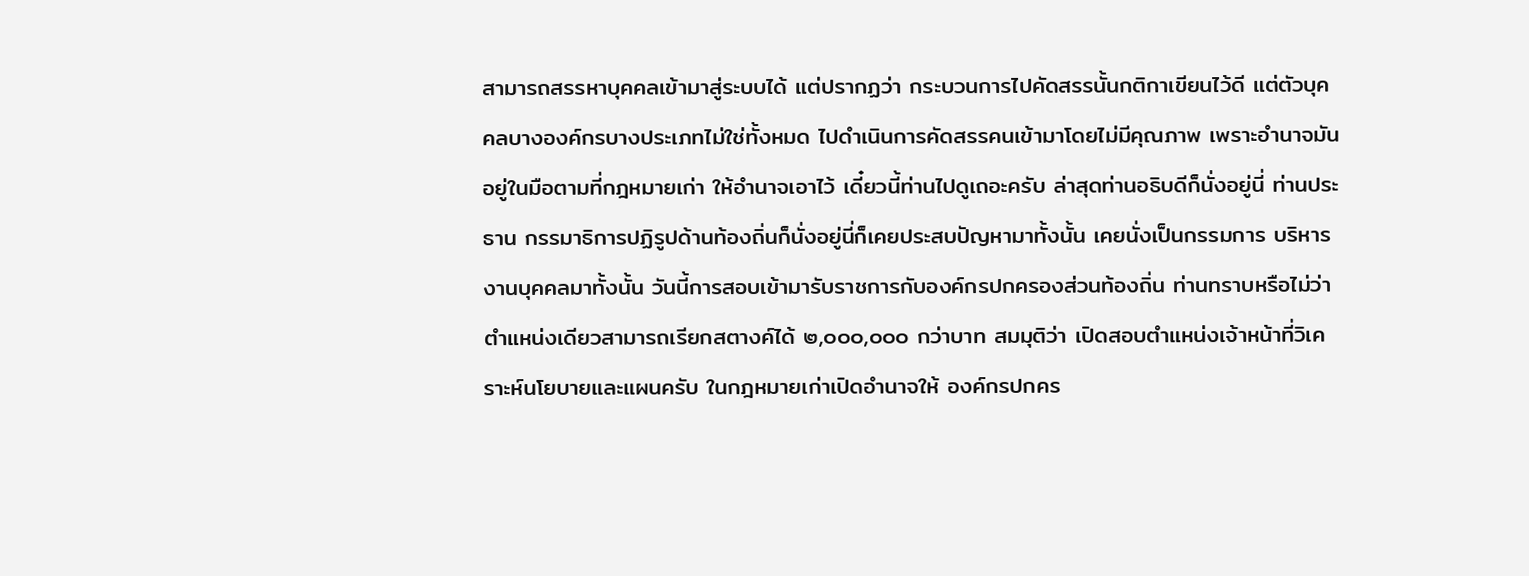สามารถสรรหาบุคคลเข้ามาสู่ระบบได้ แต่ปรากฏว่า กระบวนการไปคัดสรรนั้นกติกาเขียนไว้ดี แต่ตัวบุคคลบางองค์กรบางประเภทไม่ใช่ทั้งหมด ไปดําเนินการคัดสรรคนเข้ามาโดยไม่มีคุณภาพ เพราะอํานาจมันอยู่ในมือตามที่กฎหมายเก่า ให้อํานาจเอาไว้ เดี๋ยวนี้ท่านไปดูเถอะครับ ล่าสุดท่านอธิบดีก็นั่งอยู่นี่ ท่านประธาน กรรมาธิการปฏิรูปด้านท้องถิ่นก็นั่งอยู่นี่ก็เคยประสบปัญหามาทั้งนั้น เคยนั่งเป็นกรรมการ บริหารงานบุคคลมาทั้งนั้น วันนี้การสอบเข้ามารับราชการกับองค์กรปกครองส่วนท้องถิ่น ท่านทราบหรือไม่ว่าตําแหน่งเดียวสามารถเรียกสตางค์ได้ ๒,๐๐๐,๐๐๐ กว่าบาท สมมุติว่า เปิดสอบตําแหน่งเจ้าหน้าที่วิเคราะห์นโยบายและแผนครับ ในกฎหมายเก่าเปิดอํานาจให้ องค์กรปกคร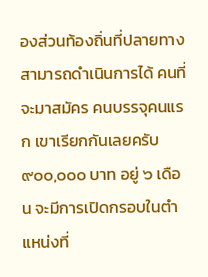องส่วนท้องถิ่นที่ปลายทางสามารถดําเนินการได้ คนที่จะมาสมัคร คนบรรจุคนแรก เขาเรียกกันเลยครับ ๙๐๐,๐๐๐ บาท อยู่ ๖ เดือน จะมีการเปิดกรอบในตําแหน่งที่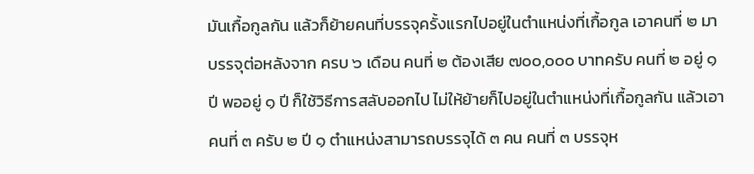มันเกื้อกูลกัน แล้วก็ย้ายคนที่บรรจุครั้งแรกไปอยู่ในตําแหน่งที่เกื้อกูล เอาคนที่ ๒ มาบรรจุต่อหลังจาก ครบ ๖ เดือน คนที่ ๒ ต้องเสีย ๗๐๐,๐๐๐ บาทครับ คนที่ ๒ อยู่ ๑ ปี พออยู่ ๑ ปี ก็ใช้วิธีการสลับออกไป ไม่ให้ย้ายก็ไปอยู่ในตําแหน่งที่เกื้อกูลกัน แล้วเอาคนที่ ๓ ครับ ๒ ปี ๑ ตําแหน่งสามารถบรรจุได้ ๓ คน คนที่ ๓ บรรจุห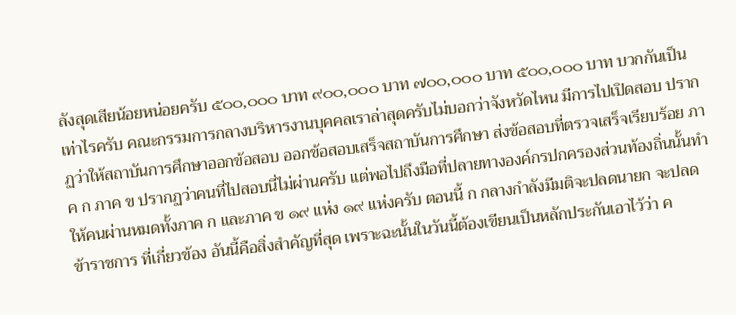ลังสุดเสียน้อยหน่อยครับ ๕๐๐,๐๐๐ บาท ๙๐๐,๐๐๐ บาท ๗๐๐,๐๐๐ บาท ๕๐๐,๐๐๐ บาท บวกกันเป็นเท่าไรครับ คณะกรรมการกลางบริหารงานบุคคลเราล่าสุดครับไม่บอกว่าจังหวัดไหน มีการไปเปิดสอบ ปรากฏว่าให้สถาบันการศึกษาออกข้อสอบ ออกข้อสอบเสร็จสถาบันการศึกษา ส่งข้อสอบที่ตรวจเสร็จเรียบร้อย ภาค ก ภาค ข ปรากฏว่าคนที่ไปสอบนี่ไม่ผ่านครับ แต่พอไปถึงมือที่ปลายทางองค์กรปกครองส่วนท้องถิ่นนั้นทําให้คนผ่านหมดทั้งภาค ก และภาค ข ๑๙ แห่ง ๑๙ แห่งครับ ตอนนี้ ก กลางกําลังมีมติจะปลดนายก จะปลดข้าราชการ ที่เกี่ยวข้อง อันนี้คือสิ่งสําคัญที่สุด เพราะฉะนั้นในวันนี้ต้องเขียนเป็นหลักประกันเอาไว้ว่า ค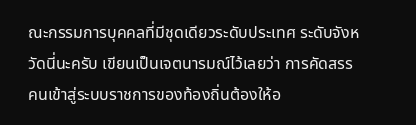ณะกรรมการบุคคลที่มีชุดเดียวระดับประเทศ ระดับจังหวัดนี่นะครับ เขียนเป็นเจตนารมณ์ไว้เลยว่า การคัดสรรคนเข้าสู่ระบบราชการของท้องถิ่นต้องให้อ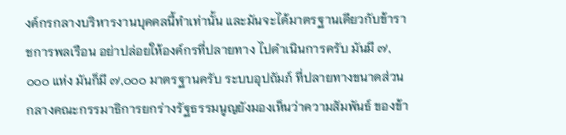งค์กรกลางบริหารงานบุคคลนี้ทําเท่านั้น และมันจะได้มาตรฐานเดียวกับข้าราชการพลเรือน อย่าปล่อยให้องค์กรที่ปลายทาง ไปดําเนินการครับ มันมี ๗,๐๐๐ แห่ง มันก็มี ๗,๐๐๐ มาตรฐานครับ ระบบอุปถัมภ์ ที่ปลายทางขนาดส่วนกลางคณะกรรมาธิการยกร่างรัฐธรรมนูญยังมองเห็นว่าความสัมพันธ์ ของข้า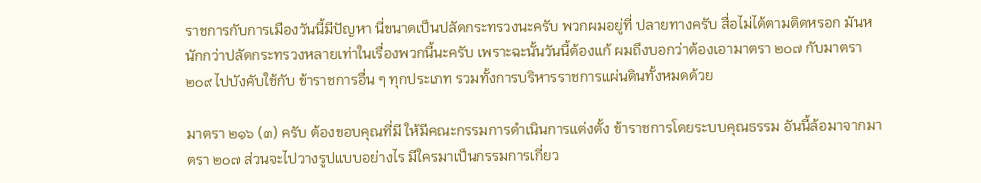ราชการกับการเมืองวันนี้มีปัญหา นี่ขนาดเป็นปลัดกระทรวงนะครับ พวกผมอยู่ที่ ปลายทางครับ สื่อไม่ได้ตามติดหรอก มันหนักกว่าปลัดกระทรวงหลายเท่าในเรื่องพวกนี้นะครับ เพราะฉะนั้นวันนี้ต้องแก้ ผมถึงบอกว่าต้องเอามาตรา ๒๐๗ กับมาตรา ๒๐๙ ไปบังคับใช้กับ ข้าราชการอื่น ๆ ทุกประเภท รวมทั้งการบริหารราชการแผ่นดินทั้งหมดด้วย

มาตรา ๒๑๖ (๓) ครับ ต้องขอบคุณที่มี ให้มีคณะกรรมการดําเนินการแต่งตั้ง ข้าราชการโดยระบบคุณธรรม อันนี้ล้อมาจากมาตรา ๒๐๗ ส่วนจะไปวางรูปแบบอย่างไร มีใครมาเป็นกรรมการเกี่ยว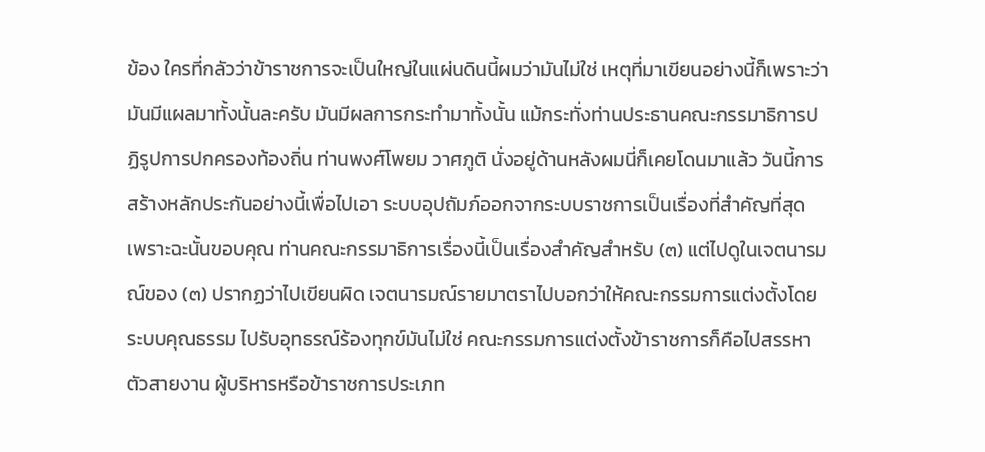ข้อง ใครที่กลัวว่าข้าราชการจะเป็นใหญ่ในแผ่นดินนี้ผมว่ามันไม่ใช่ เหตุที่มาเขียนอย่างนี้ก็เพราะว่ามันมีแผลมาทั้งนั้นละครับ มันมีผลการกระทํามาทั้งนั้น แม้กระทั่งท่านประธานคณะกรรมาธิการปฏิรูปการปกครองท้องถิ่น ท่านพงศ์โพยม วาศภูติ นั่งอยู่ด้านหลังผมนี่ก็เคยโดนมาแล้ว วันนี้การสร้างหลักประกันอย่างนี้เพื่อไปเอา ระบบอุปถัมภ์ออกจากระบบราชการเป็นเรื่องที่สําคัญที่สุด เพราะฉะนั้นขอบคุณ ท่านคณะกรรมาธิการเรื่องนี้เป็นเรื่องสําคัญสําหรับ (๓) แต่ไปดูในเจตนารมณ์ของ (๓) ปรากฏว่าไปเขียนผิด เจตนารมณ์รายมาตราไปบอกว่าให้คณะกรรมการแต่งตั้งโดยระบบคุณธรรม ไปรับอุทธรณ์ร้องทุกข์มันไม่ใช่ คณะกรรมการแต่งตั้งข้าราชการก็คือไปสรรหาตัวสายงาน ผู้บริหารหรือข้าราชการประเภท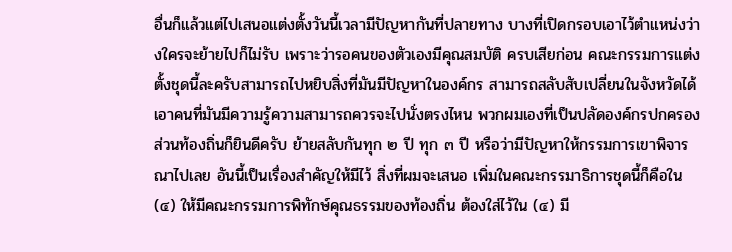อื่นก็แล้วแต่ไปเสนอแต่งตั้งวันนี้เวลามีปัญหากันที่ปลายทาง บางที่เปิดกรอบเอาไว้ตําแหน่งว่างใครจะย้ายไปก็ไม่รับ เพราะว่ารอคนของตัวเองมีคุณสมบัติ ครบเสียก่อน คณะกรรมการแต่งตั้งชุดนี้ละครับสามารถไปหยิบสิ่งที่มันมีปัญหาในองค์กร สามารถสลับสับเปลี่ยนในจังหวัดได้ เอาคนที่มันมีความรู้ความสามารถควรจะไปนั่งตรงไหน พวกผมเองที่เป็นปลัดองค์กรปกครองส่วนท้องถิ่นก็ยินดีครับ ย้ายสลับกันทุก ๒ ปี ทุก ๓ ปี หรือว่ามีปัญหาให้กรรมการเขาพิจารณาไปเลย อันนี้เป็นเรื่องสําคัญให้มีไว้ สิ่งที่ผมจะเสนอ เพิ่มในคณะกรรมาธิการชุดนี้ก็คือใน (๔) ให้มีคณะกรรมการพิทักษ์คุณธรรมของท้องถิ่น ต้องใส่ไว้ใน (๔) มี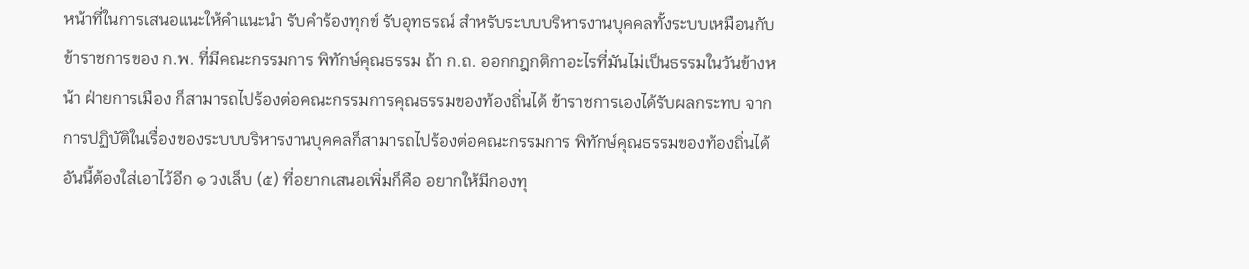หน้าที่ในการเสนอแนะให้คําแนะนํา รับคําร้องทุกข์ รับอุทธรณ์ สําหรับระบบบริหารงานบุคคลทั้งระบบเหมือนกับข้าราชการของ ก.พ. ที่มีคณะกรรมการ พิทักษ์คุณธรรม ถ้า ก.ถ. ออกกฎกติกาอะไรที่มันไม่เป็นธรรมในวันข้างหน้า ฝ่ายการเมือง ก็สามารถไปร้องต่อคณะกรรมการคุณธรรมของท้องถิ่นได้ ข้าราชการเองได้รับผลกระทบ จากการปฏิบัติในเรื่องของระบบบริหารงานบุคคลก็สามารถไปร้องต่อคณะกรรมการ พิทักษ์คุณธรรมของท้องถิ่นได้ อันนี้ต้องใส่เอาไว้อีก ๑ วงเล็บ (๕) ที่อยากเสนอเพิ่มก็คือ อยากให้มีกองทุ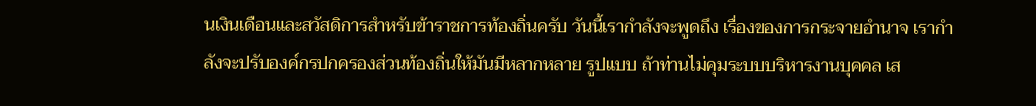นเงินเดือนและสวัสดิการสําหรับข้าราชการท้องถิ่นครับ วันนี้เรากําลังจะพูดถึง เรื่องของการกระจายอํานาจ เรากําลังจะปรับองค์กรปกครองส่วนท้องถิ่นให้มันมีหลากหลาย รูปแบบ ถ้าท่านไม่คุมระบบบริหารงานบุคคล เส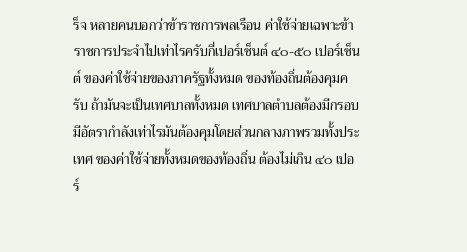ร็จ หลายคนบอกว่าข้าราชการพลเรือน ค่าใช้จ่ายเฉพาะข้าราชการประจําไปเท่าไรครับกี่เปอร์เซ็นต์ ๔๐-๕๐ เปอร์เซ็นต์ ของค่าใช้จ่ายของภาครัฐทั้งหมด ของท้องถิ่นต้องคุมครับ ถ้ามันจะเป็นเทศบาลทั้งหมด เทศบาลตําบลต้องมีกรอบ มีอัตรากําลังเท่าไรมันต้องคุมโดยส่วนกลางภาพรวมทั้งประเทศ ของค่าใช้จ่ายทั้งหมดของท้องถิ่น ต้องไม่เกิน ๔๐ เปอร์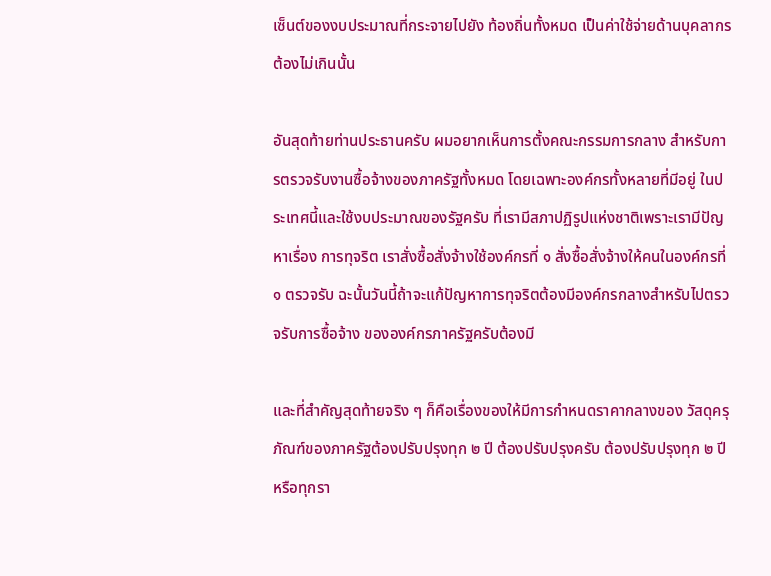เซ็นต์ของงบประมาณที่กระจายไปยัง ท้องถิ่นทั้งหมด เป็นค่าใช้จ่ายด้านบุคลากรต้องไม่เกินนั้น

อันสุดท้ายท่านประธานครับ ผมอยากเห็นการตั้งคณะกรรมการกลาง สําหรับการตรวจรับงานซื้อจ้างของภาครัฐทั้งหมด โดยเฉพาะองค์กรทั้งหลายที่มีอยู่ ในประเทศนี้และใช้งบประมาณของรัฐครับ ที่เรามีสภาปฏิรูปแห่งชาติเพราะเรามีปัญหาเรื่อง การทุจริต เราสั่งซื้อสั่งจ้างใช้องค์กรที่ ๑ สั่งซื้อสั่งจ้างให้คนในองค์กรที่ ๑ ตรวจรับ ฉะนั้นวันนี้ถ้าจะแก้ปัญหาการทุจริตต้องมีองค์กรกลางสําหรับไปตรวจรับการซื้อจ้าง ขององค์กรภาครัฐครับต้องมี

และที่สําคัญสุดท้ายจริง ๆ ก็คือเรื่องของให้มีการกําหนดราคากลางของ วัสดุครุภัณฑ์ของภาครัฐต้องปรับปรุงทุก ๒ ปี ต้องปรับปรุงครับ ต้องปรับปรุงทุก ๒ ปี หรือทุกรา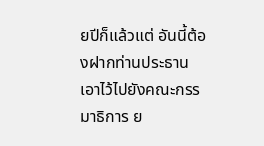ยปีก็แล้วแต่ อันนี้ต้องฝากท่านประธานเอาไว้ไปยังคณะกรรมาธิการ ย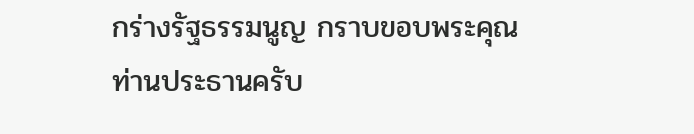กร่างรัฐธรรมนูญ กราบขอบพระคุณท่านประธานครับ